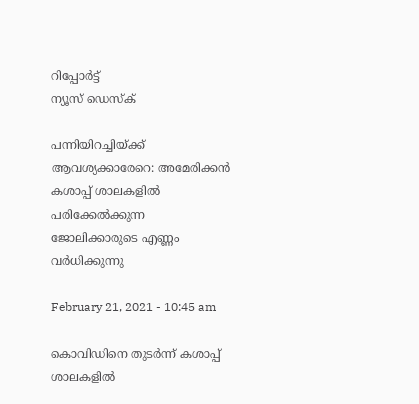റിപ്പോര്‍ട്ട്
ന്യൂസ് ഡെസ്ക്

പന്നിയിറച്ചിയ്ക്ക് ആവശ്യക്കാരേറെ: അമേരിക്കന്‍ കശാപ്പ് ശാലകളില്‍ പരിക്കേല്‍ക്കുന്ന ജോലിക്കാരുടെ എണ്ണം വര്‍ധിക്കുന്നു

February 21, 2021 - 10:45 am

കൊവിഡിനെ തുടര്‍ന്ന് കശാപ്പ് ശാലകളില്‍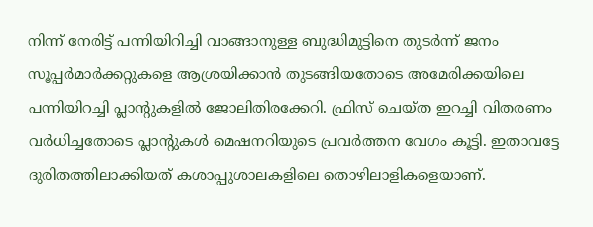നിന്ന് നേരിട്ട് പന്നിയിറിച്ചി വാങ്ങാനുള്ള ബുദ്ധിമുട്ടിനെ തുടര്‍ന്ന് ജനം സൂപ്പര്‍മാര്‍ക്കറ്റുകളെ ആശ്രയിക്കാന്‍ തുടങ്ങിയതോടെ അമേരിക്കയിലെ പന്നിയിറച്ചി പ്ലാന്റുകളില്‍ ജോലിതിരക്കേറി. ഫ്രിസ് ചെയ്ത ഇറച്ചി വിതരണം വര്‍ധിച്ചതോടെ പ്ലാന്റുകള്‍ മെഷനറിയുടെ പ്രവര്‍ത്തന വേഗം കൂട്ടി. ഇതാവട്ടേ ദുരിതത്തിലാക്കിയത് കശാപ്പുശാലകളിലെ തൊഴിലാളികളെയാണ്.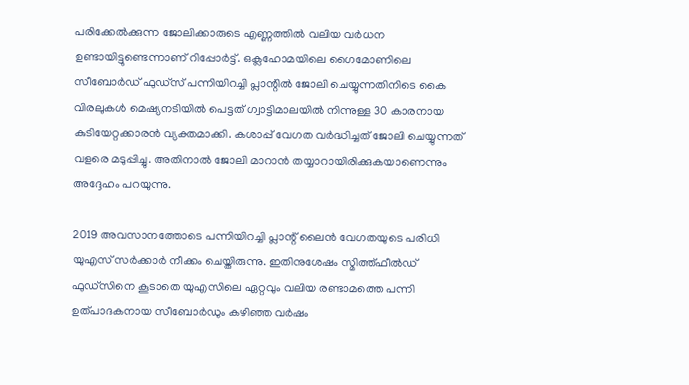പരിക്കേല്‍ക്കുന്ന ജോലിക്കാരുടെ എണ്ണത്തില്‍ വലിയ വര്‍ധന ഉണ്ടായിട്ടുണ്ടെന്നാണ് റിപ്പോര്‍ട്ട്. ഒക്ലഹോമയിലെ ഗൈമോണിലെ സീബോര്‍ഡ് ഫുഡ്‌സ് പന്നിയിറച്ചി പ്ലാന്റില്‍ ജോലി ചെയ്യുന്നതിനിടെ കൈ വിരലുകള്‍ മെഷ്യനടിയില്‍ പെട്ടത് ഗ്വാട്ടിമാലയില്‍ നിന്നുള്ള 30 കാരനായ കുടിയേറ്റക്കാരന്‍ വ്യക്തമാക്കി. കശാപ്പ് വേഗത വര്‍ദ്ധിച്ചത് ജോലി ചെയ്യുന്നത് വളരെ മടുപ്പിച്ചു. അതിനാല്‍ ജോലി മാറാന്‍ തയ്യാറായിരിക്കുകയാണെന്നും അദ്ദേഹം പറയുന്നു.

2019 അവസാനത്തോടെ പന്നിയിറച്ചി പ്ലാന്റ് ലൈന്‍ വേഗതയുടെ പരിധി യുഎസ് സര്‍ക്കാര്‍ നീക്കം ചെയ്തിരുന്നു. ഇതിനുശേഷം സ്മിത്ത്ഫീല്‍ഡ് ഫുഡ്‌സിനെ കൂടാതെ യുഎസിലെ ഏറ്റവും വലിയ രണ്ടാമത്തെ പന്നി ഉത്പാദകനായ സീബോര്‍ഡും കഴിഞ്ഞ വര്‍ഷം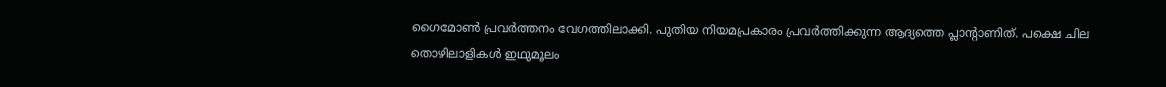ഗൈമോണ്‍ പ്രവര്‍ത്തനം വേഗത്തിലാക്കി. പുതിയ നിയമപ്രകാരം പ്രവര്‍ത്തിക്കുന്ന ആദ്യത്തെ പ്ലാന്റാണിത്. പക്ഷെ ചില തൊഴിലാളികള്‍ ഇഥുമൂലം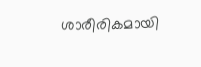ശാരീരികമായി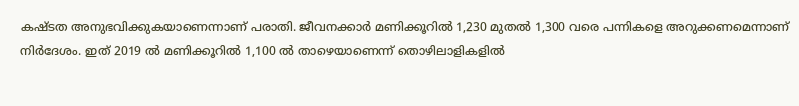കഷ്ടത അനുഭവിക്കുകയാണെന്നാണ് പരാതി. ജീവനക്കാര്‍ മണിക്കൂറില്‍ 1,230 മുതല്‍ 1,300 വരെ പന്നികളെ അറുക്കണമെന്നാണ് നിര്‍ദേശം. ഇത് 2019 ല്‍ മണിക്കൂറില്‍ 1,100 ല്‍ താഴെയാണെന്ന് തൊഴിലാളികളില്‍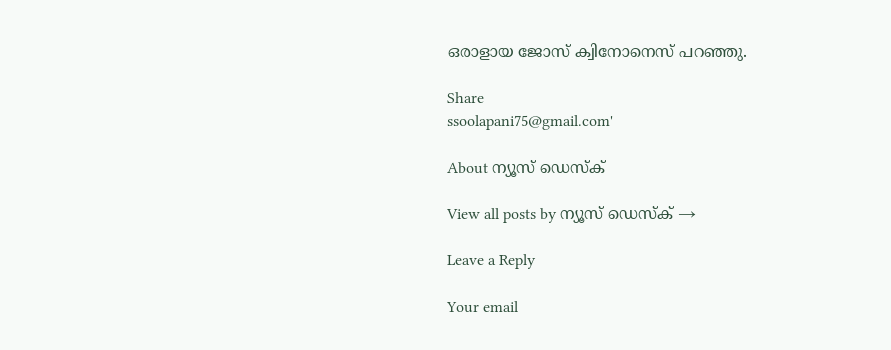ഒരാളായ ജോസ് ക്വിനോനെസ് പറഞ്ഞു.

Share
ssoolapani75@gmail.com'

About ന്യൂസ് ഡെസ്ക്

View all posts by ന്യൂസ് ഡെസ്ക് →

Leave a Reply

Your email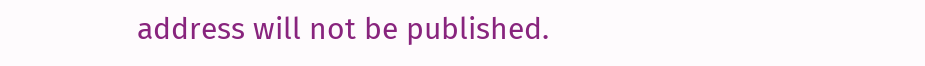address will not be published.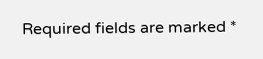Required fields are marked *